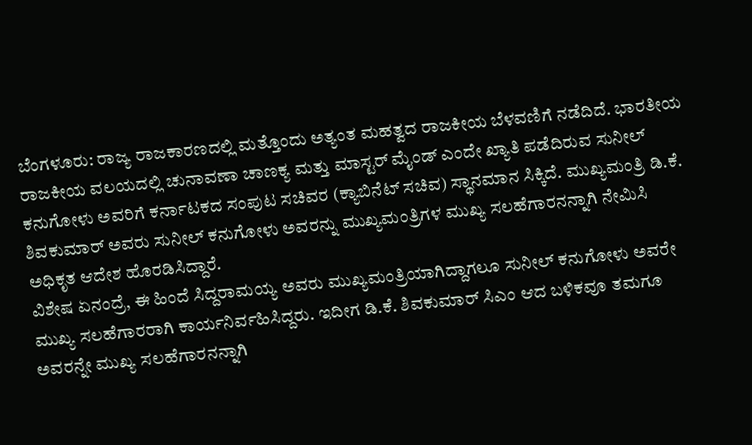ಬೆಂಗಳೂರು: ರಾಜ್ಯ ರಾಜಕಾರಣದಲ್ಲಿ ಮತ್ತೊಂದು ಅತ್ಯಂತ ಮಹತ್ವದ ರಾಜಕೀಯ ಬೆಳವಣಿಗೆ ನಡೆದಿದೆ. ಭಾರತೀಯ ರಾಜಕೀಯ ವಲಯದಲ್ಲಿ ಚುನಾವಣಾ ಚಾಣಕ್ಯ ಮತ್ತು ಮಾಸ್ಟರ್ ಮೈಂಡ್ ಎಂದೇ ಖ್ಯಾತಿ ಪಡೆದಿರುವ ಸುನೀಲ್ ಕನುಗೋಳು ಅವರಿಗೆ ಕರ್ನಾಟಕದ ಸಂಪುಟ ಸಚಿವರ (ಕ್ಯಾಬಿನೆಟ್ ಸಚಿವ) ಸ್ಥಾನಮಾನ ಸಿಕ್ಕಿದೆ. ಮುಖ್ಯಮಂತ್ರಿ ಡಿ.ಕೆ. ಶಿವಕುಮಾರ್ ಅವರು ಸುನೀಲ್ ಕನುಗೋಳು ಅವರನ್ನು ಮುಖ್ಯಮಂತ್ರಿಗಳ ಮುಖ್ಯ ಸಲಹೆಗಾರನನ್ನಾಗಿ ನೇಮಿಸಿ ಅಧಿಕೃತ ಆದೇಶ ಹೊರಡಿಸಿದ್ದಾರೆ.
ವಿಶೇಷ ಏನಂದ್ರೆ, ಈ ಹಿಂದೆ ಸಿದ್ದರಾಮಯ್ಯ ಅವರು ಮುಖ್ಯಮಂತ್ರಿಯಾಗಿದ್ದಾಗಲೂ ಸುನೀಲ್ ಕನುಗೋಳು ಅವರೇ ಮುಖ್ಯ ಸಲಹೆಗಾರರಾಗಿ ಕಾರ್ಯನಿರ್ವಹಿಸಿದ್ದರು. ಇದೀಗ ಡಿ.ಕೆ. ಶಿವಕುಮಾರ್ ಸಿಎಂ ಆದ ಬಳಿಕವೂ ತಮಗೂ ಅವರನ್ನೇ ಮುಖ್ಯ ಸಲಹೆಗಾರನನ್ನಾಗಿ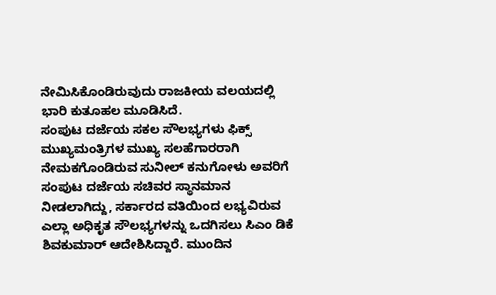ನೇಮಿಸಿಕೊಂಡಿರುವುದು ರಾಜಕೀಯ ವಲಯದಲ್ಲಿ ಭಾರಿ ಕುತೂಹಲ ಮೂಡಿಸಿದೆ.
ಸಂಪುಟ ದರ್ಜೆಯ ಸಕಲ ಸೌಲಭ್ಯಗಳು ಫಿಕ್ಸ್
ಮುಖ್ಯಮಂತ್ರಿಗಳ ಮುಖ್ಯ ಸಲಹೆಗಾರರಾಗಿ ನೇಮಕಗೊಂಡಿರುವ ಸುನೀಲ್ ಕನುಗೋಳು ಅವರಿಗೆ ಸಂಪುಟ ದರ್ಜೆಯ ಸಚಿವರ ಸ್ಥಾನಮಾನ ನೀಡಲಾಗಿದ್ದು, ಸರ್ಕಾರದ ವತಿಯಿಂದ ಲಭ್ಯವಿರುವ ಎಲ್ಲಾ ಅಧಿಕೃತ ಸೌಲಭ್ಯಗಳನ್ನು ಒದಗಿಸಲು ಸಿಎಂ ಡಿಕೆ ಶಿವಕುಮಾರ್ ಆದೇಶಿಸಿದ್ದಾರೆ. ಮುಂದಿನ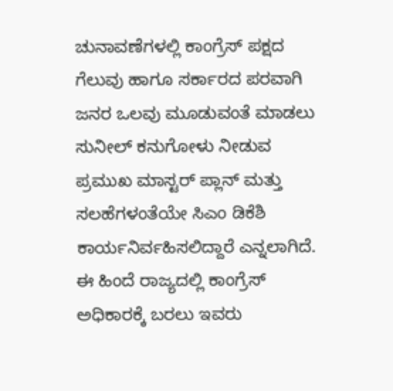ಚುನಾವಣೆಗಳಲ್ಲಿ ಕಾಂಗ್ರೆಸ್ ಪಕ್ಷದ ಗೆಲುವು ಹಾಗೂ ಸರ್ಕಾರದ ಪರವಾಗಿ ಜನರ ಒಲವು ಮೂಡುವಂತೆ ಮಾಡಲು ಸುನೀಲ್ ಕನುಗೋಳು ನೀಡುವ ಪ್ರಮುಖ ಮಾಸ್ಟರ್ ಪ್ಲಾನ್ ಮತ್ತು ಸಲಹೆಗಳಂತೆಯೇ ಸಿಎಂ ಡಿಕೆಶಿ ಕಾರ್ಯನಿರ್ವಹಿಸಲಿದ್ದಾರೆ ಎನ್ನಲಾಗಿದೆ. ಈ ಹಿಂದೆ ರಾಜ್ಯದಲ್ಲಿ ಕಾಂಗ್ರೆಸ್ ಅಧಿಕಾರಕ್ಕೆ ಬರಲು ಇವರು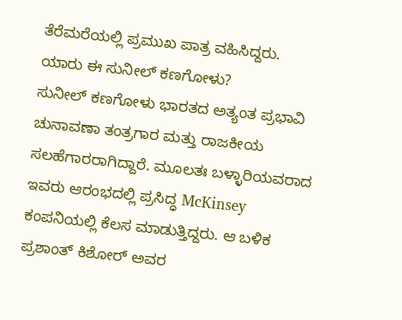ತೆರೆಮರೆಯಲ್ಲಿ ಪ್ರಮುಖ ಪಾತ್ರ ವಹಿಸಿದ್ದರು.
ಯಾರು ಈ ಸುನೀಲ್ ಕಣಗೋಳು?
ಸುನೀಲ್ ಕಣಗೋಳು ಭಾರತದ ಅತ್ಯಂತ ಪ್ರಭಾವಿ ಚುನಾವಣಾ ತಂತ್ರಗಾರ ಮತ್ತು ರಾಜಕೀಯ ಸಲಹೆಗಾರರಾಗಿದ್ದಾರೆ. ಮೂಲತಃ ಬಳ್ಳಾರಿಯವರಾದ ಇವರು ಆರಂಭದಲ್ಲಿ ಪ್ರಸಿದ್ಧ McKinsey ಕಂಪನಿಯಲ್ಲಿ ಕೆಲಸ ಮಾಡುತ್ತಿದ್ದರು. ಆ ಬಳಿಕ ಪ್ರಶಾಂತ್ ಕಿಶೋರ್ ಅವರ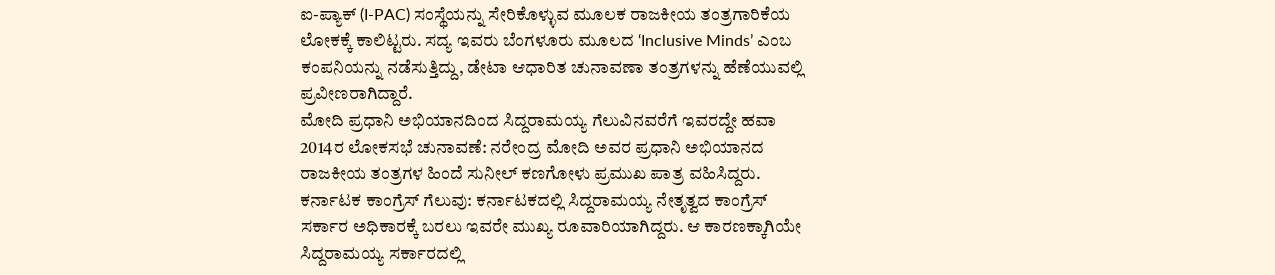ಐ-ಪ್ಯಾಕ್ (I-PAC) ಸಂಸ್ಥೆಯನ್ನು ಸೇರಿಕೊಳ್ಳುವ ಮೂಲಕ ರಾಜಕೀಯ ತಂತ್ರಗಾರಿಕೆಯ ಲೋಕಕ್ಕೆ ಕಾಲಿಟ್ಟರು. ಸದ್ಯ ಇವರು ಬೆಂಗಳೂರು ಮೂಲದ ‘Inclusive Minds’ ಎಂಬ ಕಂಪನಿಯನ್ನು ನಡೆಸುತ್ತಿದ್ದು, ಡೇಟಾ ಆಧಾರಿತ ಚುನಾವಣಾ ತಂತ್ರಗಳನ್ನು ಹೆಣೆಯುವಲ್ಲಿ ಪ್ರವೀಣರಾಗಿದ್ದಾರೆ.
ಮೋದಿ ಪ್ರಧಾನಿ ಅಭಿಯಾನದಿಂದ ಸಿದ್ದರಾಮಯ್ಯ ಗೆಲುವಿನವರೆಗೆ ಇವರದ್ದೇ ಹವಾ
2014ರ ಲೋಕಸಭೆ ಚುನಾವಣೆ: ನರೇಂದ್ರ ಮೋದಿ ಅವರ ಪ್ರಧಾನಿ ಅಭಿಯಾನದ ರಾಜಕೀಯ ತಂತ್ರಗಳ ಹಿಂದೆ ಸುನೀಲ್ ಕಣಗೋಳು ಪ್ರಮುಖ ಪಾತ್ರ ವಹಿಸಿದ್ದರು.
ಕರ್ನಾಟಕ ಕಾಂಗ್ರೆಸ್ ಗೆಲುವು: ಕರ್ನಾಟಕದಲ್ಲಿ ಸಿದ್ದರಾಮಯ್ಯ ನೇತೃತ್ವದ ಕಾಂಗ್ರೆಸ್ ಸರ್ಕಾರ ಅಧಿಕಾರಕ್ಕೆ ಬರಲು ಇವರೇ ಮುಖ್ಯ ರೂವಾರಿಯಾಗಿದ್ದರು. ಆ ಕಾರಣಕ್ಕಾಗಿಯೇ ಸಿದ್ದರಾಮಯ್ಯ ಸರ್ಕಾರದಲ್ಲಿ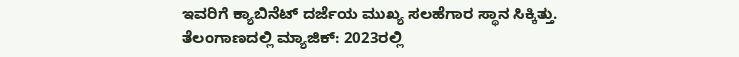ಇವರಿಗೆ ಕ್ಯಾಬಿನೆಟ್ ದರ್ಜೆಯ ಮುಖ್ಯ ಸಲಹೆಗಾರ ಸ್ಥಾನ ಸಿಕ್ಕಿತ್ತು.
ತೆಲಂಗಾಣದಲ್ಲಿ ಮ್ಯಾಜಿಕ್: 2023ರಲ್ಲಿ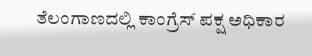ತೆಲಂಗಾಣದಲ್ಲಿ ಕಾಂಗ್ರೆಸ್ ಪಕ್ಷ ಅಧಿಕಾರ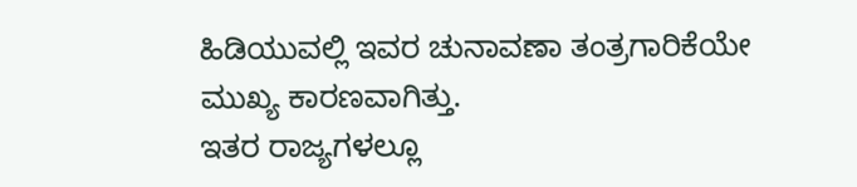ಹಿಡಿಯುವಲ್ಲಿ ಇವರ ಚುನಾವಣಾ ತಂತ್ರಗಾರಿಕೆಯೇ ಮುಖ್ಯ ಕಾರಣವಾಗಿತ್ತು.
ಇತರ ರಾಜ್ಯಗಳಲ್ಲೂ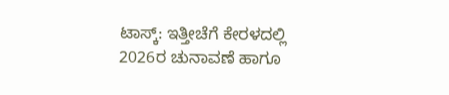ಟಾಸ್ಕ್: ಇತ್ತೀಚೆಗೆ ಕೇರಳದಲ್ಲಿ 2026ರ ಚುನಾವಣೆ ಹಾಗೂ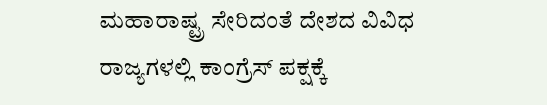ಮಹಾರಾಷ್ಟ್ರ ಸೇರಿದಂತೆ ದೇಶದ ವಿವಿಧ ರಾಜ್ಯಗಳಲ್ಲಿ ಕಾಂಗ್ರೆಸ್ ಪಕ್ಷಕ್ಕೆ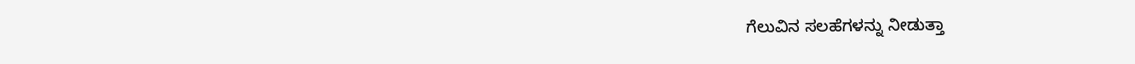ಗೆಲುವಿನ ಸಲಹೆಗಳನ್ನು ನೀಡುತ್ತಾ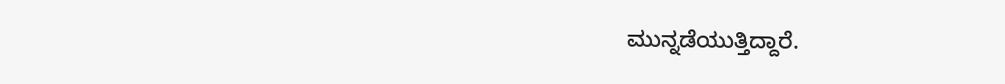ಮುನ್ನಡೆಯುತ್ತಿದ್ದಾರೆ.